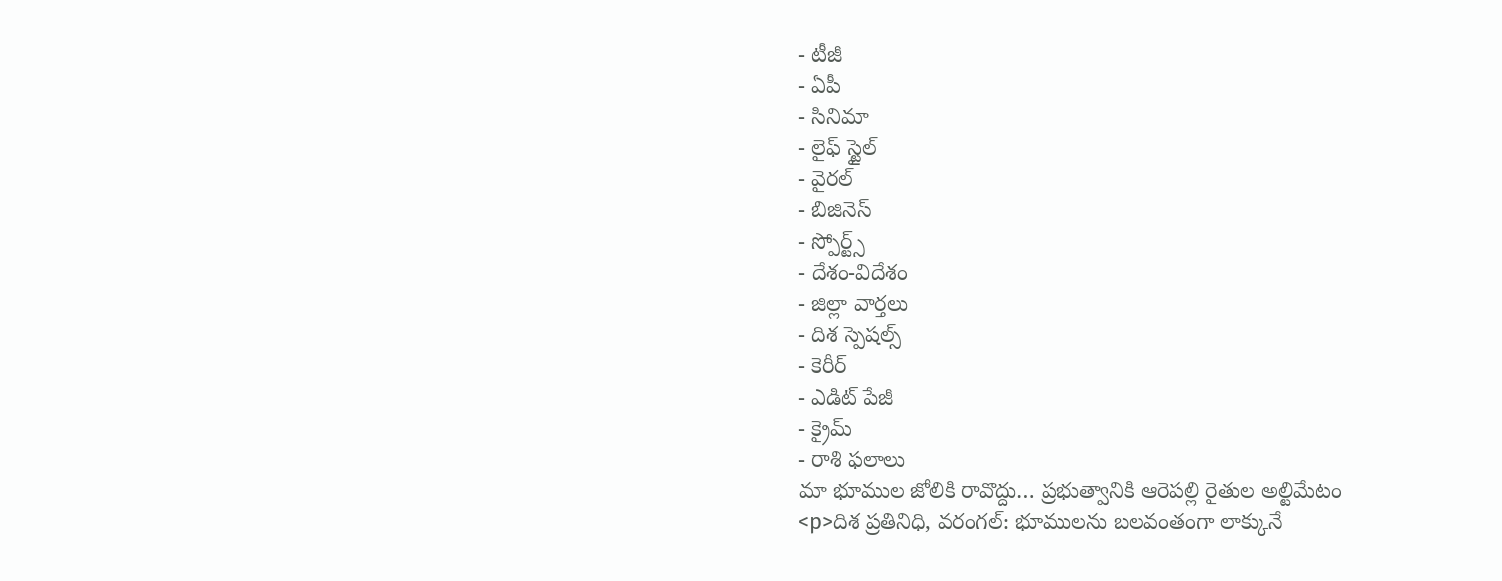- టీజీ
- ఏపీ
- సినిమా
- లైఫ్ స్టైల్
- వైరల్
- బిజినెస్
- స్పోర్ట్స్
- దేశం-విదేశం
- జిల్లా వార్తలు
- దిశ స్పెషల్స్
- కెరీర్
- ఎడిట్ పేజీ
- క్రైమ్
- రాశి ఫలాలు
మా భూముల జోలికి రావొద్దు… ప్రభుత్వానికి ఆరెపల్లి రైతుల అల్టిమేటం
<p>దిశ ప్రతినిధి, వరంగల్: భూములను బలవంతంగా లాక్కునే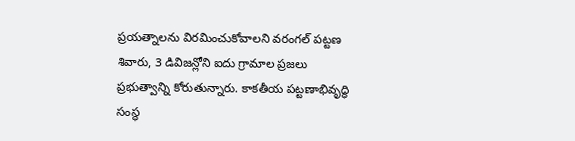ప్రయత్నాలను విరమించుకోవాలని వరంగల్ పట్టణ శివారు, 3 డివిజన్లోని ఐదు గ్రామాల ప్రజలు ప్రభుత్వాన్ని కోరుతున్నారు. కాకతీయ పట్టణాభివృద్ధి సంస్థ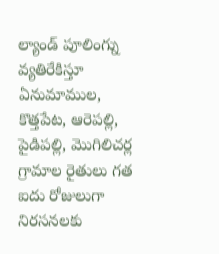ల్యాండ్ పూలింగ్ను వ్యతిరేకిస్తూ ఏనుమాముల, కొత్తపేట, ఆరెపల్లి, పైడిపల్లి, మొగిలిచర్ల గ్రామాల రైతులు గత ఐదు రోజులుగా నిరసనలకు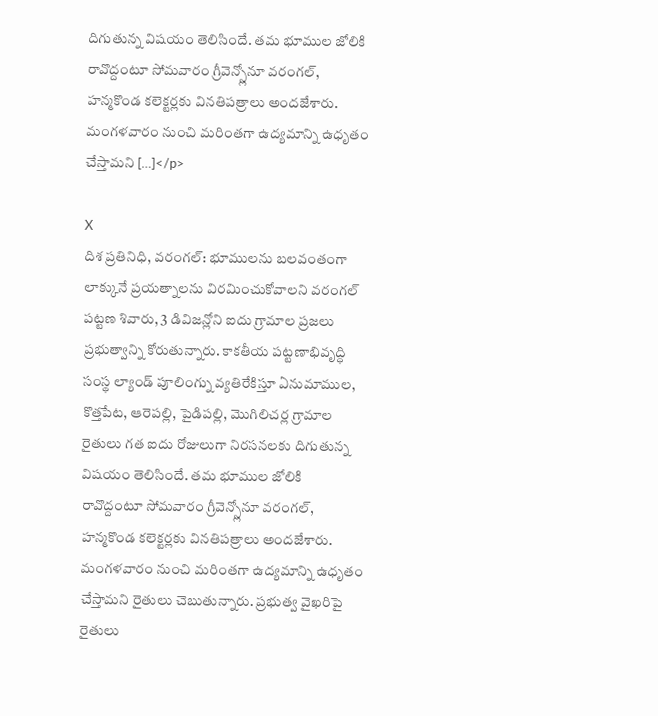దిగుతున్న విషయం తెలిసిందే. తమ భూముల జోలికి రావొద్దంటూ సోమవారం గ్రీవెన్స్లోనూ వరంగల్, హన్మకొండ కలెక్టర్లకు వినతిపత్రాలు అందజేశారు. మంగళవారం నుంచి మరింతగా ఉద్యమాన్ని ఉధృతం చేస్తామని […]</p>

X
దిశ ప్రతినిధి, వరంగల్: భూములను బలవంతంగా లాక్కునే ప్రయత్నాలను విరమించుకోవాలని వరంగల్ పట్టణ శివారు, 3 డివిజన్లోని ఐదు గ్రామాల ప్రజలు ప్రభుత్వాన్ని కోరుతున్నారు. కాకతీయ పట్టణాభివృద్ధి సంస్థ ల్యాండ్ పూలింగ్ను వ్యతిరేకిస్తూ ఏనుమాముల, కొత్తపేట, ఆరెపల్లి, పైడిపల్లి, మొగిలిచర్ల గ్రామాల రైతులు గత ఐదు రోజులుగా నిరసనలకు దిగుతున్న విషయం తెలిసిందే. తమ భూముల జోలికి రావొద్దంటూ సోమవారం గ్రీవెన్స్లోనూ వరంగల్, హన్మకొండ కలెక్టర్లకు వినతిపత్రాలు అందజేశారు.
మంగళవారం నుంచి మరింతగా ఉద్యమాన్ని ఉధృతం చేస్తామని రైతులు చెబుతున్నారు. ప్రభుత్వ వైఖరిపై రైతులు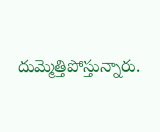దుమ్మెత్తిపోస్తున్నారు.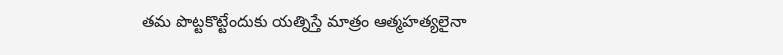తమ పొట్టకొట్టేందుకు యత్నిస్తే మాత్రం ఆత్మహత్యలైనా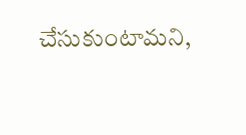చేసుకుంటామని,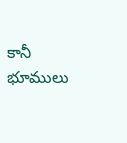కానీ భూములు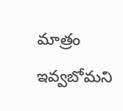మాత్రం ఇవ్వబోమని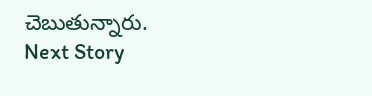చెబుతున్నారు.
Next Story